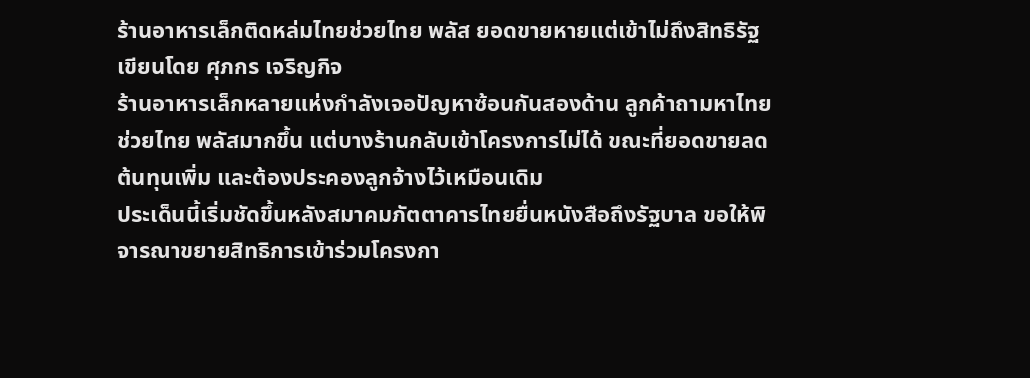ร้านอาหารเล็กติดหล่มไทยช่วยไทย พลัส ยอดขายหายแต่เข้าไม่ถึงสิทธิรัฐ
เขียนโดย ศุภกร เจริญกิจ
ร้านอาหารเล็กหลายแห่งกำลังเจอปัญหาซ้อนกันสองด้าน ลูกค้าถามหาไทยช่วยไทย พลัสมากขึ้น แต่บางร้านกลับเข้าโครงการไม่ได้ ขณะที่ยอดขายลด ต้นทุนเพิ่ม และต้องประคองลูกจ้างไว้เหมือนเดิม
ประเด็นนี้เริ่มชัดขึ้นหลังสมาคมภัตตาคารไทยยื่นหนังสือถึงรัฐบาล ขอให้พิจารณาขยายสิทธิการเข้าร่วมโครงกา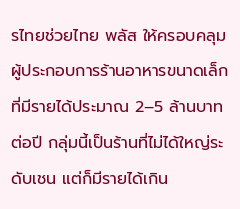รไทยช่วยไทย พลัส ให้ครอบคลุมผู้ประกอบการร้านอาหารขนาดเล็กที่มีรายได้ประมาณ 2–5 ล้านบาทต่อปี กลุ่มนี้เป็นร้านที่ไม่ได้ใหญ่ระดับเชน แต่ก็มีรายได้เกิน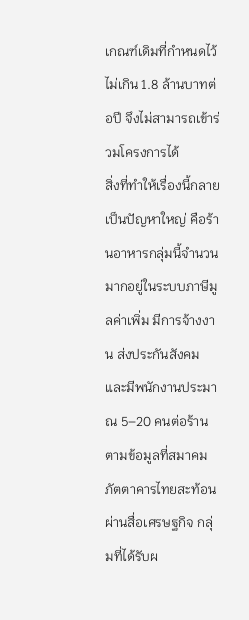เกณฑ์เดิมที่กำหนดไว้ไม่เกิน 1.8 ล้านบาทต่อปี จึงไม่สามารถเข้าร่วมโครงการได้
สิ่งที่ทำให้เรื่องนี้กลายเป็นปัญหาใหญ่ คือร้านอาหารกลุ่มนี้จำนวนมากอยู่ในระบบภาษีมูลค่าเพิ่ม มีการจ้างงาน ส่งประกันสังคม และมีพนักงานประมาณ 5–20 คนต่อร้าน ตามข้อมูลที่สมาคมภัตตาคารไทยสะท้อนผ่านสื่อเศรษฐกิจ กลุ่มที่ได้รับผ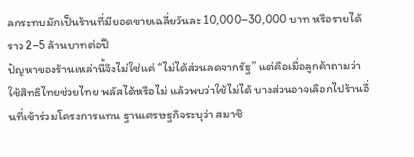ลกระทบมักเป็นร้านที่มียอดขายเฉลี่ยวันละ 10,000–30,000 บาท หรือรายได้ราว 2–5 ล้านบาทต่อปี
ปัญหาของร้านเหล่านี้จึงไม่ใช่แค่ “ไม่ได้ส่วนลดจากรัฐ” แต่คือเมื่อลูกค้าถามว่าใช้สิทธิไทยช่วยไทย พลัสได้หรือไม่ แล้วพบว่าใช้ไม่ได้ บางส่วนอาจเลือกไปร้านอื่นที่เข้าร่วมโครงการแทน ฐานเศรษฐกิจระบุว่า สมาชิ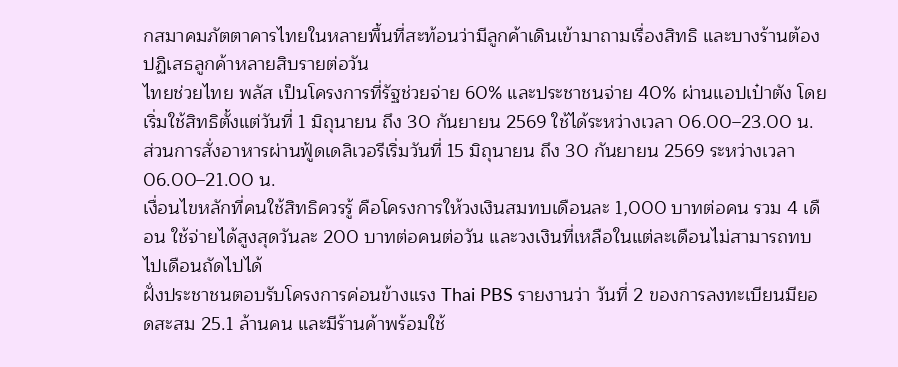กสมาคมภัตตาคารไทยในหลายพื้นที่สะท้อนว่ามีลูกค้าเดินเข้ามาถามเรื่องสิทธิ และบางร้านต้องปฏิเสธลูกค้าหลายสิบรายต่อวัน
ไทยช่วยไทย พลัส เป็นโครงการที่รัฐช่วยจ่าย 60% และประชาชนจ่าย 40% ผ่านแอปเป๋าตัง โดยเริ่มใช้สิทธิตั้งแต่วันที่ 1 มิถุนายน ถึง 30 กันยายน 2569 ใช้ได้ระหว่างเวลา 06.00–23.00 น. ส่วนการสั่งอาหารผ่านฟู้ดเดลิเวอรีเริ่มวันที่ 15 มิถุนายน ถึง 30 กันยายน 2569 ระหว่างเวลา 06.00–21.00 น.
เงื่อนไขหลักที่คนใช้สิทธิควรรู้ คือโครงการให้วงเงินสมทบเดือนละ 1,000 บาทต่อคน รวม 4 เดือน ใช้จ่ายได้สูงสุดวันละ 200 บาทต่อคนต่อวัน และวงเงินที่เหลือในแต่ละเดือนไม่สามารถทบไปเดือนถัดไปได้
ฝั่งประชาชนตอบรับโครงการค่อนข้างแรง Thai PBS รายงานว่า วันที่ 2 ของการลงทะเบียนมียอดสะสม 25.1 ล้านคน และมีร้านค้าพร้อมใช้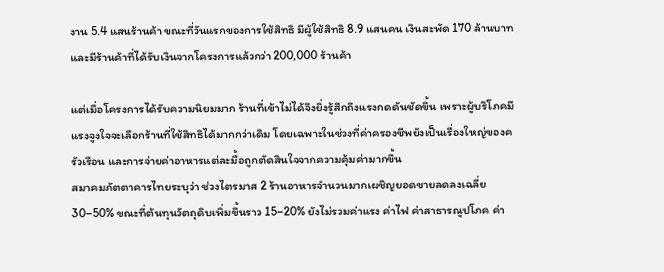งาน 5.4 แสนร้านค้า ขณะที่วันแรกของการใช้สิทธิ มีผู้ใช้สิทธิ 8.9 แสนคน เงินสะพัด 170 ล้านบาท และมีร้านค้าที่ได้รับเงินจากโครงการแล้วกว่า 200,000 ร้านค้า

แต่เมื่อโครงการได้รับความนิยมมาก ร้านที่เข้าไม่ได้จึงยิ่งรู้สึกถึงแรงกดดันชัดขึ้น เพราะผู้บริโภคมีแรงจูงใจจะเลือกร้านที่ใช้สิทธิได้มากกว่าเดิม โดยเฉพาะในช่วงที่ค่าครองชีพยังเป็นเรื่องใหญ่ของครัวเรือน และการจ่ายค่าอาหารแต่ละมื้อถูกตัดสินใจจากความคุ้มค่ามากขึ้น
สมาคมภัตตาคารไทยระบุว่า ช่วงไตรมาส 2 ร้านอาหารจำนวนมากเผชิญยอดขายลดลงเฉลี่ย 30–50% ขณะที่ต้นทุนวัตถุดิบเพิ่มขึ้นราว 15–20% ยังไม่รวมค่าแรง ค่าไฟ ค่าสาธารณูปโภค ค่า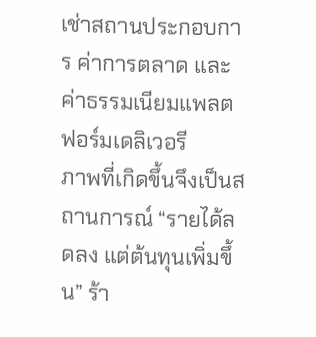เช่าสถานประกอบการ ค่าการตลาด และค่าธรรมเนียมแพลตฟอร์มเดลิเวอรี
ภาพที่เกิดขึ้นจึงเป็นสถานการณ์ “รายได้ลดลง แต่ต้นทุนเพิ่มขึ้น” ร้า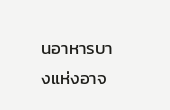นอาหารบางแห่งอาจ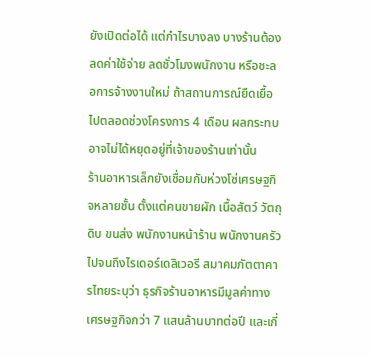ยังเปิดต่อได้ แต่กำไรบางลง บางร้านต้องลดค่าใช้จ่าย ลดชั่วโมงพนักงาน หรือชะลอการจ้างงานใหม่ ถ้าสถานการณ์ยืดเยื้อไปตลอดช่วงโครงการ 4 เดือน ผลกระทบอาจไม่ได้หยุดอยู่ที่เจ้าของร้านเท่านั้น
ร้านอาหารเล็กยังเชื่อมกับห่วงโซ่เศรษฐกิจหลายชั้น ตั้งแต่คนขายผัก เนื้อสัตว์ วัตถุดิบ ขนส่ง พนักงานหน้าร้าน พนักงานครัว ไปจนถึงไรเดอร์เดลิเวอรี สมาคมภัตตาคารไทยระบุว่า ธุรกิจร้านอาหารมีมูลค่าทางเศรษฐกิจกว่า 7 แสนล้านบาทต่อปี และเกี่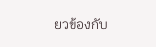ยวข้องกับ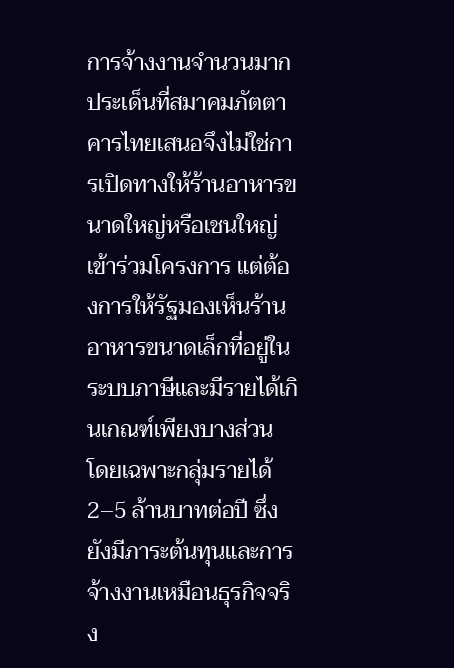การจ้างงานจำนวนมาก
ประเด็นที่สมาคมภัตตาคารไทยเสนอจึงไม่ใช่การเปิดทางให้ร้านอาหารขนาดใหญ่หรือเชนใหญ่เข้าร่วมโครงการ แต่ต้องการให้รัฐมองเห็นร้านอาหารขนาดเล็กที่อยู่ในระบบภาษีและมีรายได้เกินเกณฑ์เพียงบางส่วน โดยเฉพาะกลุ่มรายได้ 2–5 ล้านบาทต่อปี ซึ่งยังมีภาระต้นทุนและการจ้างงานเหมือนธุรกิจจริง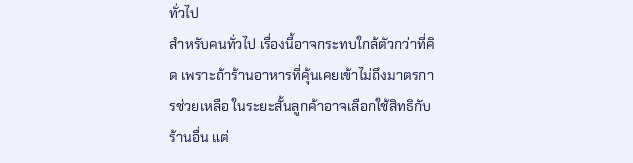ทั่วไป
สำหรับคนทั่วไป เรื่องนี้อาจกระทบใกล้ตัวกว่าที่คิด เพราะถ้าร้านอาหารที่คุ้นเคยเข้าไม่ถึงมาตรการช่วยเหลือ ในระยะสั้นลูกค้าอาจเลือกใช้สิทธิกับร้านอื่น แต่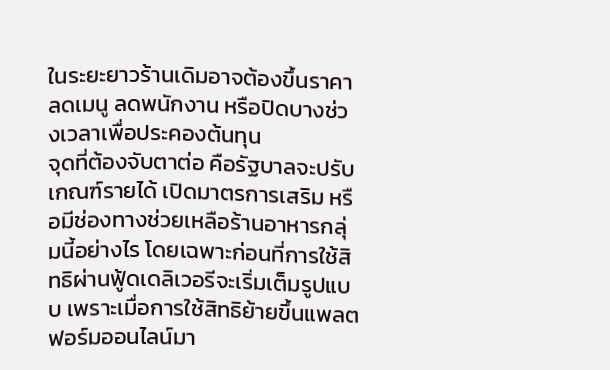ในระยะยาวร้านเดิมอาจต้องขึ้นราคา ลดเมนู ลดพนักงาน หรือปิดบางช่วงเวลาเพื่อประคองต้นทุน
จุดที่ต้องจับตาต่อ คือรัฐบาลจะปรับเกณฑ์รายได้ เปิดมาตรการเสริม หรือมีช่องทางช่วยเหลือร้านอาหารกลุ่มนี้อย่างไร โดยเฉพาะก่อนที่การใช้สิทธิผ่านฟู้ดเดลิเวอรีจะเริ่มเต็มรูปแบบ เพราะเมื่อการใช้สิทธิย้ายขึ้นแพลตฟอร์มออนไลน์มา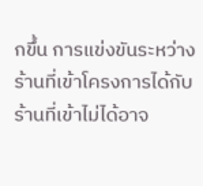กขึ้น การแข่งขันระหว่างร้านที่เข้าโครงการได้กับร้านที่เข้าไม่ได้อาจ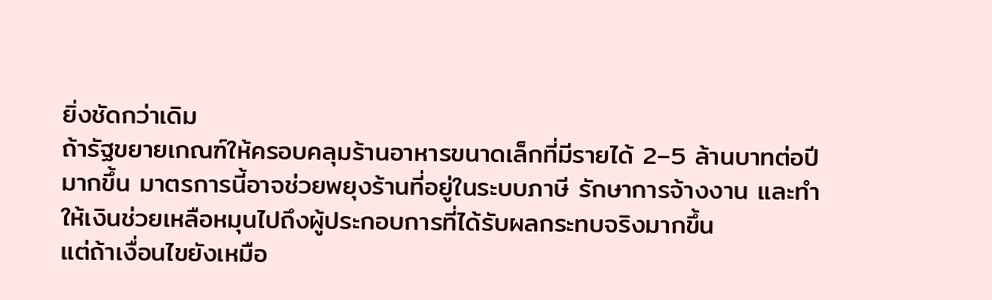ยิ่งชัดกว่าเดิม
ถ้ารัฐขยายเกณฑ์ให้ครอบคลุมร้านอาหารขนาดเล็กที่มีรายได้ 2–5 ล้านบาทต่อปีมากขึ้น มาตรการนี้อาจช่วยพยุงร้านที่อยู่ในระบบภาษี รักษาการจ้างงาน และทำให้เงินช่วยเหลือหมุนไปถึงผู้ประกอบการที่ได้รับผลกระทบจริงมากขึ้น
แต่ถ้าเงื่อนไขยังเหมือ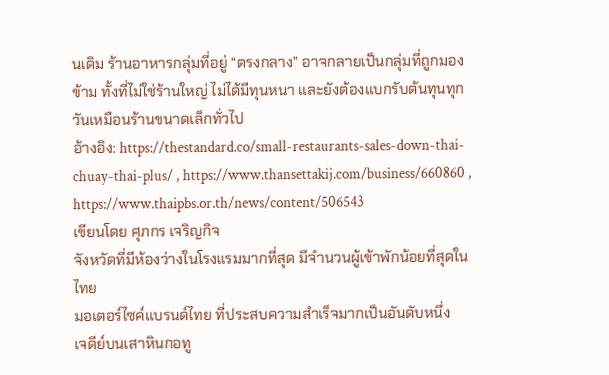นเดิม ร้านอาหารกลุ่มที่อยู่ “ตรงกลาง” อาจกลายเป็นกลุ่มที่ถูกมองข้าม ทั้งที่ไม่ใช่ร้านใหญ่ ไม่ได้มีทุนหนา และยังต้องแบกรับต้นทุนทุกวันเหมือนร้านขนาดเล็กทั่วไป
อ้างอิง: https://thestandard.co/small-restaurants-sales-down-thai-chuay-thai-plus/ , https://www.thansettakij.com/business/660860 , https://www.thaipbs.or.th/news/content/506543
เขียนโดย ศุภกร เจริญกิจ
จังหวัดที่มีห้องว่างในโรงแรมมากที่สุด มีจำนวนผู้เข้าพักน้อยที่สุดในไทย
มอเตอร์ไซค์แบรนด์ไทย ที่ประสบความสำเร็จมากเป็นอันดับหนึ่ง
เจดีย์บนเสาหินกอทู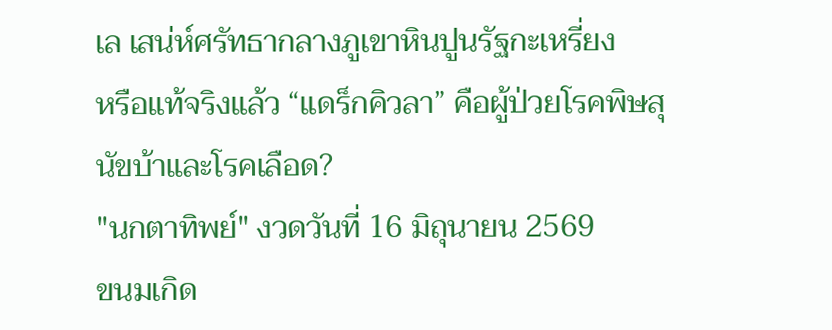เล เสน่ห์ศรัทธากลางภูเขาหินปูนรัฐกะเหรี่ยง
หรือแท้จริงแล้ว “แดร็กคิวลา” คือผู้ป่วยโรคพิษสุนัขบ้าและโรคเลือด?
"นกตาทิพย์" งวดวันที่ 16 มิถุนายน 2569
ขนมเกิด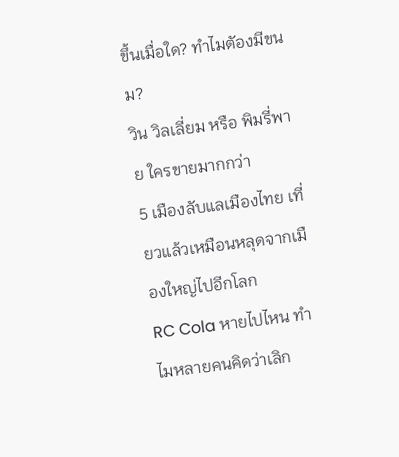ขึ้นเมื่อใด? ทำไมตัองมีขนม?
วิน วิลเลี่ยม หรือ พิมรี่พาย ใครขายมากกว่า
5 เมืองลับแลเมืองไทย เที่ยวแล้วเหมือนหลุดจากเมืองใหญ่ไปอีกโลก
RC Cola หายไปไหน ทำไมหลายคนคิดว่าเลิก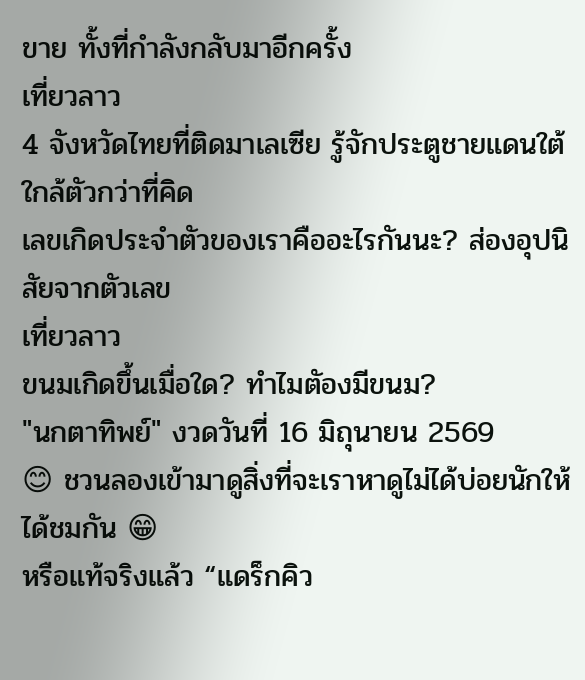ขาย ทั้งที่กำลังกลับมาอีกครั้ง
เที่ยวลาว
4 จังหวัดไทยที่ติดมาเลเซีย รู้จักประตูชายแดนใต้ใกล้ตัวกว่าที่คิด
เลขเกิดประจำตัวของเราคืออะไรกันนะ? ส่องอุปนิสัยจากตัวเลข
เที่ยวลาว
ขนมเกิดขึ้นเมื่อใด? ทำไมตัองมีขนม?
"นกตาทิพย์" งวดวันที่ 16 มิถุนายน 2569
😊 ชวนลองเข้ามาดูสิ่งที่จะเราหาดูไม่ได้บ่อยนักให้ได้ชมกัน 😁
หรือแท้จริงแล้ว “แดร็กคิว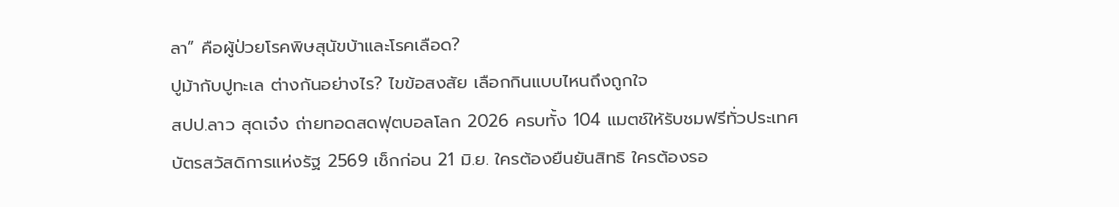ลา” คือผู้ป่วยโรคพิษสุนัขบ้าและโรคเลือด?
ปูม้ากับปูทะเล ต่างกันอย่างไร? ไขข้อสงสัย เลือกกินแบบไหนถึงถูกใจ
สปป.ลาว สุดเจ๋ง ถ่ายทอดสดฟุตบอลโลก 2026 ครบทั้ง 104 แมตช์ให้รับชมฟรีทั่วประเทศ
บัตรสวัสดิการแห่งรัฐ 2569 เช็กก่อน 21 มิ.ย. ใครต้องยืนยันสิทธิ ใครต้องรอ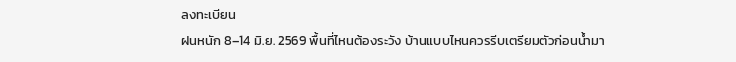ลงทะเบียน
ฝนหนัก 8–14 มิ.ย. 2569 พื้นที่ไหนต้องระวัง บ้านแบบไหนควรรีบเตรียมตัวก่อนน้ำมา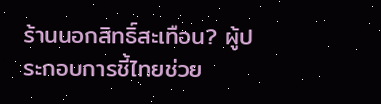ร้านนอกสิทธิ์สะเทือน? ผู้ประกอบการชี้ไทยช่วย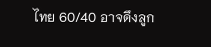ไทย 60/40 อาจดึงลูก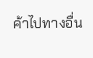ค้าไปทางอื่น